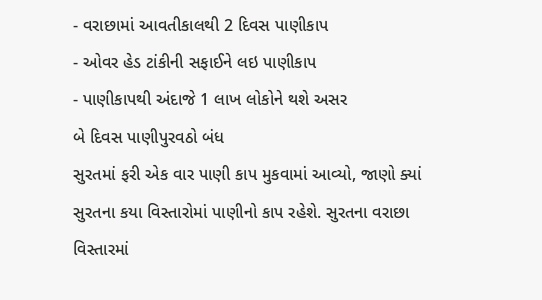- વરાછામાં આવતીકાલથી 2 દિવસ પાણીકાપ
- ઓવર હેડ ટાંકીની સફાઈને લઇ પાણીકાપ
- પાણીકાપથી અંદાજે 1 લાખ લોકોને થશે અસર
બે દિવસ પાણીપુરવઠો બંધ
સુરતમાં ફરી એક વાર પાણી કાપ મુકવામાં આવ્યો, જાણો ક્યાં સુરતના કયા વિસ્તારોમાં પાણીનો કાપ રહેશે. સુરતના વરાછા વિસ્તારમાં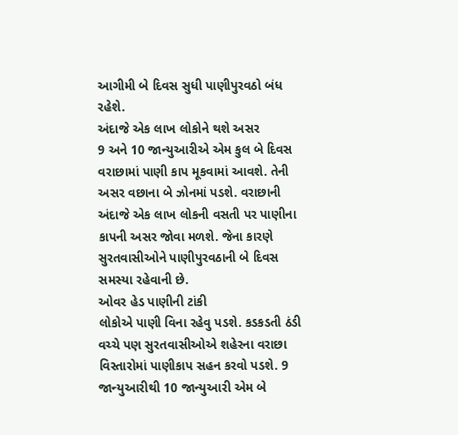આગીમી બે દિવસ સુધી પાણીપુરવઠો બંધ રહેશે.
અંદાજે એક લાખ લોકોને થશે અસર
9 અને 10 જાન્યુઆરીએ એમ કુલ બે દિવસ વરાછામાં પાણી કાપ મૂકવામાં આવશે. તેની અસર વછાના બે ઝોનમાં પડશે. વરાછાની અંદાજે એક લાખ લોકની વસતી પર પાણીના કાપની અસર જોવા મળશે. જેના કારણે સુરતવાસીઓને પાણીપુરવઠાની બે દિવસ સમસ્યા રહેવાની છે.
ઓવર હેડ પાણીની ટાંકી
લોકોએ પાણી વિના રહેવુ પડશે. કડકડતી ઠંડી વચ્ચે પણ સુરતવાસીઓએ શહેરના વરાછા વિસ્તારોમાં પાણીકાપ સહન કરવો પડશે. 9 જાન્યુઆરીથી 10 જાન્યુઆરી એમ બે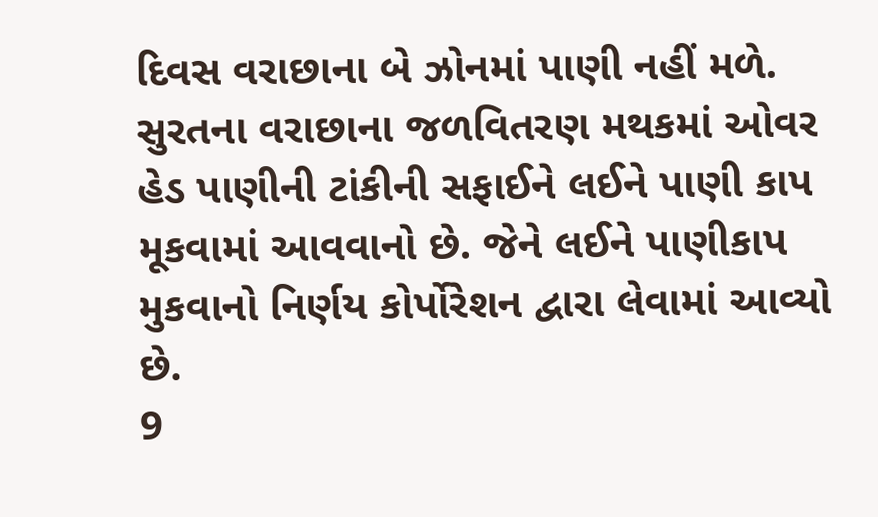દિવસ વરાછાના બે ઝોનમાં પાણી નહીં મળે. સુરતના વરાછાના જળવિતરણ મથકમાં ઓવર હેડ પાણીની ટાંકીની સફાઈને લઈને પાણી કાપ મૂકવામાં આવવાનો છે. જેને લઈને પાણીકાપ મુકવાનો નિર્ણય કોર્પોરેશન દ્વારા લેવામાં આવ્યો છે.
9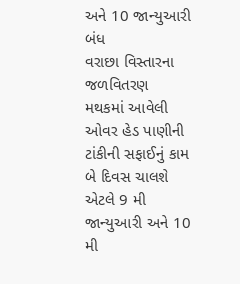અને 10 જાન્યુઆરી બંધ
વરાછા વિસ્તારના જળવિતરણ મથકમાં આવેલી ઓવર હેડ પાણીની ટાંકીની સફાઈનું કામ બે દિવસ ચાલશે એટલે 9 મી જાન્યુઆરી અને 10 મી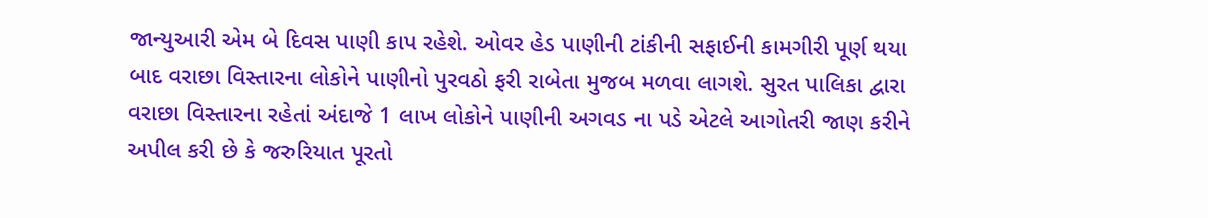જાન્યુઆરી એમ બે દિવસ પાણી કાપ રહેશે. ઓવર હેડ પાણીની ટાંકીની સફાઈની કામગીરી પૂર્ણ થયા બાદ વરાછા વિસ્તારના લોકોને પાણીનો પુરવઠો ફરી રાબેતા મુજબ મળવા લાગશે. સુરત પાલિકા દ્વારા વરાછા વિસ્તારના રહેતાં અંદાજે 1 લાખ લોકોને પાણીની અગવડ ના પડે એટલે આગોતરી જાણ કરીને અપીલ કરી છે કે જરુરિયાત પૂરતો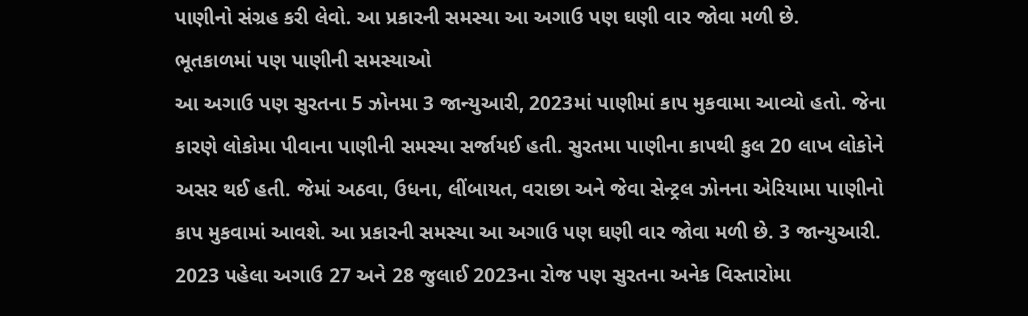પાણીનો સંગ્રહ કરી લેવો. આ પ્રકારની સમસ્યા આ અગાઉ પણ ઘણી વાર જોવા મળી છે.
ભૂતકાળમાં પણ પાણીની સમસ્યાઓ
આ અગાઉ પણ સુરતના 5 ઝોનમા 3 જાન્યુઆરી, 2023માં પાણીમાં કાપ મુકવામા આવ્યો હતો. જેના કારણે લોકોમા પીવાના પાણીની સમસ્યા સર્જાયઈ હતી. સુરતમા પાણીના કાપથી કુલ 20 લાખ લોકોને અસર થઈ હતી. જેમાં અઠવા, ઉધના, લીંબાયત, વરાછા અને જેવા સેન્ટ્રલ ઝોનના એરિયામા પાણીનો કાપ મુકવામાં આવશે. આ પ્રકારની સમસ્યા આ અગાઉ પણ ઘણી વાર જોવા મળી છે. 3 જાન્યુઆરી. 2023 પહેલા અગાઉ 27 અને 28 જુલાઈ 2023ના રોજ પણ સુરતના અનેક વિસ્તારોમા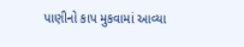પાણીનો કાપ મુકવામાં આવ્યા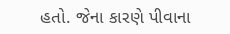હતો. જેના કારણે પીવાના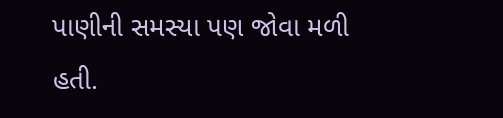પાણીની સમસ્યા પણ જોવા મળી હતી.